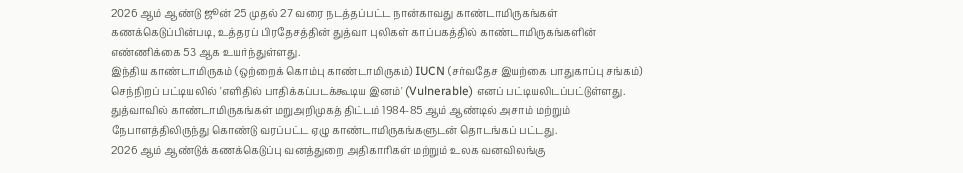2026 ஆம் ஆண்டு ஜூன் 25 முதல் 27 வரை நடத்தப்பட்ட நான்காவது காண்டாமிருகங்கள் கணக்கெடுப்பின்படி, உத்தரப் பிரதேசத்தின் துத்வா புலிகள் காப்பகத்தில் காண்டாமிருகங்களின் எண்ணிக்கை 53 ஆக உயர்ந்துள்ளது.
இந்திய காண்டாமிருகம் (ஒற்றைக் கொம்பு காண்டாமிருகம்) IUCN (சர்வதேச இயற்கை பாதுகாப்பு சங்கம்) செந்நிறப் பட்டியலில் 'எளிதில் பாதிக்கப்படக்கூடிய இனம்' (Vulnerable) எனப் பட்டியலிடப்பட்டுள்ளது.
துத்வாவில் காண்டாமிருகங்கள் மறுஅறிமுகத் திட்டம் 1984-85 ஆம் ஆண்டில் அசாம் மற்றும் நேபாளத்திலிருந்து கொண்டு வரப்பட்ட ஏழு காண்டாமிருகங்களுடன் தொடங்கப் பட்டது.
2026 ஆம் ஆண்டுக் கணக்கெடுப்பு வனத்துறை அதிகாரிகள் மற்றும் உலக வனவிலங்கு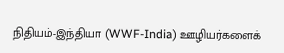நிதியம்-இந்தியா (WWF-India) ஊழியர்களைக்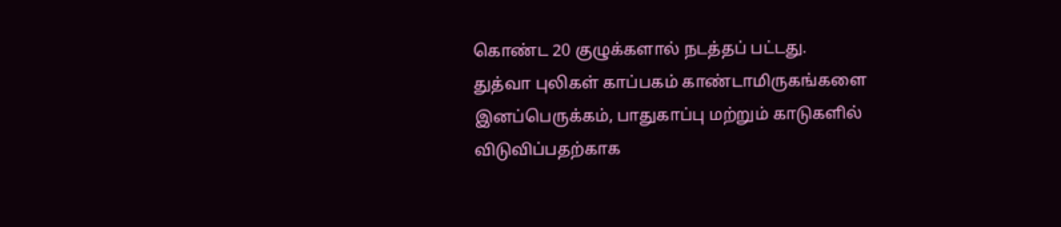கொண்ட 20 குழுக்களால் நடத்தப் பட்டது.
துத்வா புலிகள் காப்பகம் காண்டாமிருகங்களை இனப்பெருக்கம், பாதுகாப்பு மற்றும் காடுகளில் விடுவிப்பதற்காக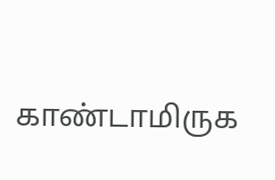காண்டாமிருக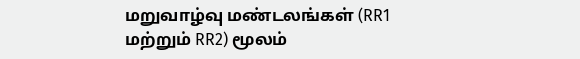மறுவாழ்வு மண்டலங்கள் (RR1 மற்றும் RR2) மூலம்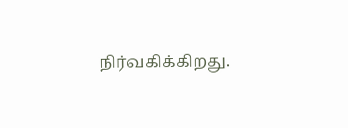நிர்வகிக்கிறது.